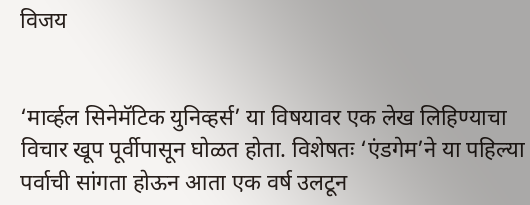विजय


‘मार्व्हल सिनेमॅटिक युनिव्हर्स’ या विषयावर एक लेख लिहिण्याचा विचार खूप पूर्वीपासून घोळत होता. विशेषतः ‘एंडगेम’ने या पहिल्या पर्वाची सांगता होऊन आता एक वर्ष उलटून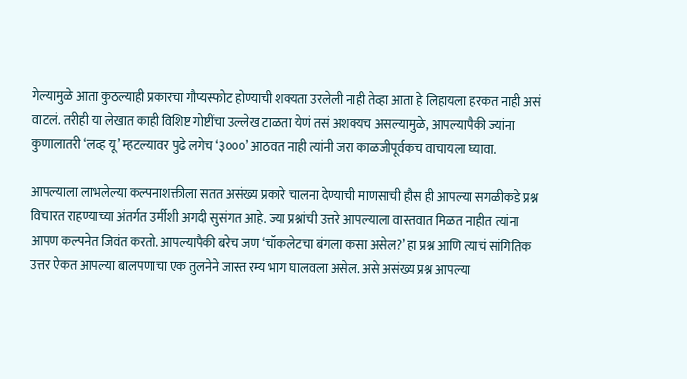गेल्यामुळे आता कुठल्याही प्रकारचा गौप्यस्फोट होण्याची शक्यता उरलेली नाही तेव्हा आता हे लिहायला हरकत नाही असं वाटलं. तरीही या लेखात काही विशिष्ट गोष्टींचा उल्लेख टाळता येणं तसं अशक्यच असल्यामुळे, आपल्यापैकी ज्यांना कुणालातरी ‘लव्ह यू’ म्हटल्यावर पुढे लगेच ‘३०००’ आठवत नाही त्यांनी जरा काळजीपूर्वकच वाचायला घ्यावा.

आपल्याला लाभलेल्या कल्पनाशक्तीला सतत असंख्य प्रकारे चालना देण्याची माणसाची हौस ही आपल्या सगळीकडे प्रश्न विचारत राहण्याच्या अंतर्गत उर्मीशी अगदी सुसंगत आहे. ज्या प्रश्नांची उत्तरे आपल्याला वास्तवात मिळत नाहीत त्यांना आपण कल्पनेत जिवंत करतो. आपल्यापैकी बरेच जण ‘चॉकलेटचा बंगला कसा असेल?’ हा प्रश्न आणि त्याचं सांगितिक उत्तर ऐकत आपल्या बालपणाचा एक तुलनेने जास्त रम्य भाग घालवला असेल. असे असंख्य प्रश्न आपल्या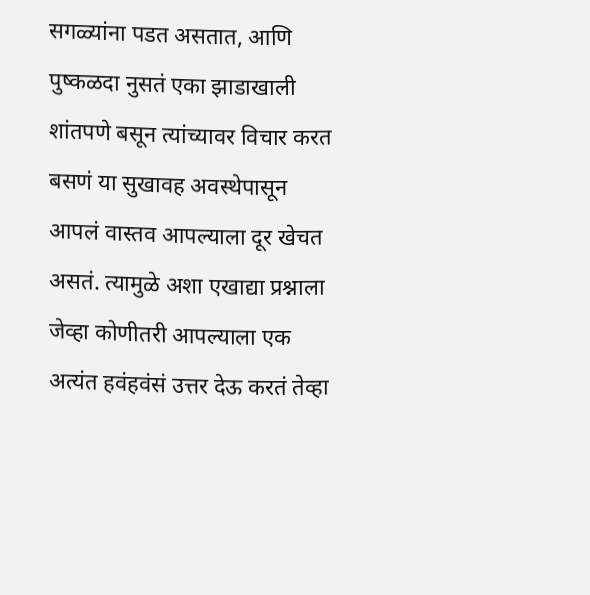सगळ्यांना पडत असतात, आणि पुष्कळदा नुसतं एका झाडाखाली शांतपणे बसून त्यांच्यावर विचार करत बसणं या सुखावह अवस्थेपासून आपलं वास्तव आपल्याला दूर खेचत असतं. त्यामुळे अशा एखाद्या प्रश्नाला जेव्हा कोणीतरी आपल्याला एक अत्यंत हवंहवंसं उत्तर देऊ करतं तेव्हा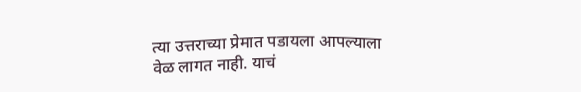त्या उत्तराच्या प्रेमात पडायला आपल्याला वेळ लागत नाही. याचं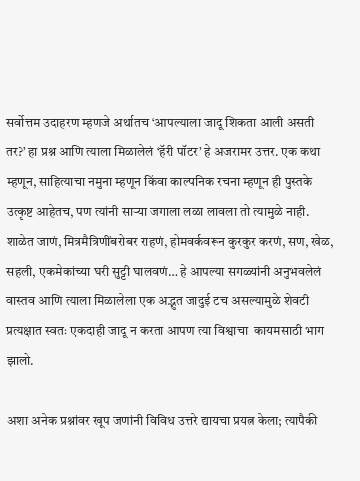सर्वोत्तम उदाहरण म्हणजे अर्थातच ‘आपल्याला जादू शिकता आली असती तर?’ हा प्रश्न आणि त्याला मिळालेलं ‘हॅरी पॉटर’ हे अजरामर उत्तर. एक कथा म्हणून, साहित्याचा नमुना म्हणून किंवा काल्पनिक रचना म्हणून ही पुस्तके उत्कृष्ट आहेतच, पण त्यांनी साऱ्या जगाला लळा लावला तो त्यामुळे नाही. शाळेत जाणं, मित्रमैत्रिणींबरोबर राहणं, होमवर्कवरून कुरकुर करणं, सण, खेळ, सहली, एकमेकांच्या घरी सुट्टी घालवणं… हे आपल्या सगळ्यांनी अनुभवलेलं वास्तव आणि त्याला मिळालेला एक अद्भुत जादुई टच असल्यामुळे शेवटी प्रत्यक्षात स्वतः एकदाही जादू न करता आपण त्या विश्वाचा  कायमसाठी भाग झालो.

अशा अनेक प्रश्नांवर खूप जणांनी विविध उत्तरे द्यायचा प्रयत्न केला; त्यापैकी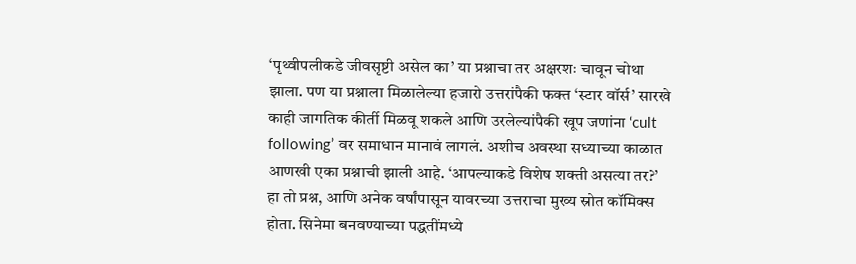‘पृथ्वीपलीकडे जीवसृष्टी असेल का’ या प्रश्नाचा तर अक्षरशः चावून चोथा झाला. पण या प्रश्नाला मिळालेल्या हजारो उत्तरांपैकी फक्त ‘स्टार वॉर्स’ सारखे काही जागतिक कीर्ती मिळवू शकले आणि उरलेल्यांपैकी खूप जणांना ‘cult following’ वर समाधान मानावं लागलं. अशीच अवस्था सध्याच्या काळात आणखी एका प्रश्नाची झाली आहे. ‘आपल्याकडे विशेष शक्ती असत्या तर?’ हा तो प्रश्न, आणि अनेक वर्षांपासून यावरच्या उत्तराचा मुख्य स्रोत कॉमिक्स होता. सिनेमा बनवण्याच्या पद्धतींमध्ये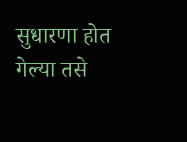सुधारणा होत गेल्या तसे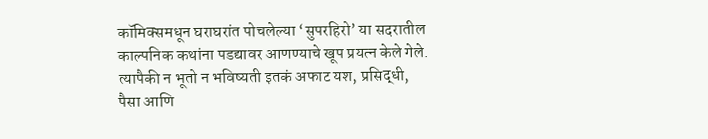कॉमिक्समधून घराघरांत पोचलेल्या ‘सुपरहिरो’ या सदरातील काल्पनिक कथांना पडद्यावर आणण्याचे खूप प्रयत्न केले गेले. त्यापैकी न भूतो न भविष्यती इतकं अफाट यश, प्रसिद्धी, पैसा आणि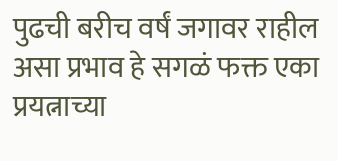पुढची बरीच वर्षं जगावर राहील असा प्रभाव हे सगळं फक्त एका प्रयत्नाच्या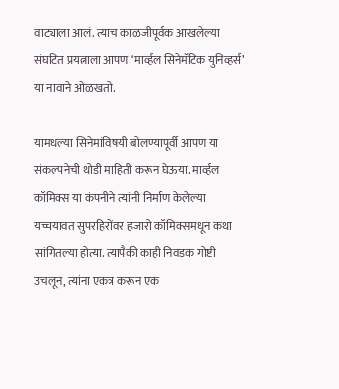वाट्याला आलं. त्याच काळजीपूर्वक आखलेल्या संघटित प्रयत्नाला आपण ‘मार्व्हल सिनेमॅटिक युनिव्हर्स’ या नावाने ओळखतो.

यामधल्या सिनेमांविषयी बोलण्यापूर्वी आपण या संकल्पनेची थोडी माहिती करून घेऊया. मार्व्हल कॉमिक्स या कंपनीने त्यांनी निर्माण केलेल्या यच्चयावत सुपरहिरोंवर हजारो कॉमिक्समधून कथा सांगितल्या होत्या. त्यापैकी काही निवडक गोष्टी उचलून, त्यांना एकत्र करून एक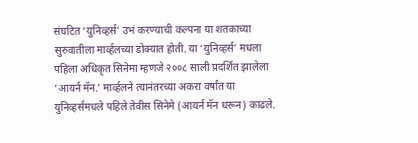संघटित ‘युनिव्हर्स’ उभं करण्याची कल्पना या शतकाच्या सुरुवातीला मार्व्हलच्या डोक्यात होती. या ‘युनिव्हर्स’ मधला पहिला अधिकृत सिनेमा म्हणजे २००८ साली प्रदर्शित झालेला ‘आयर्न मॅन.’ मार्व्हलने त्यानंतरच्या अकरा वर्षांत या युनिव्हर्समधले पहिले तेवीस सिनेमे (आयर्न मॅन धरून) काढले.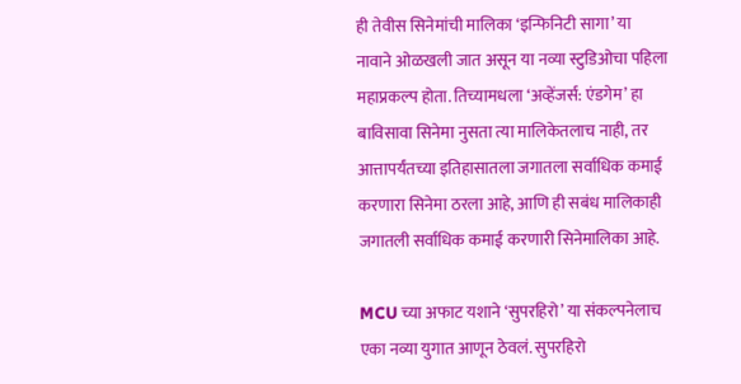ही तेवीस सिनेमांची मालिका ‘इन्फिनिटी सागा’ या नावाने ओळखली जात असून या नव्या स्टुडिओचा पहिला महाप्रकल्प होता. तिच्यामधला ‘अव्हेंजर्स: एंडगेम’ हा बाविसावा सिनेमा नुसता त्या मालिकेतलाच नाही, तर आत्तापर्यंतच्या इतिहासातला जगातला सर्वाधिक कमाई करणारा सिनेमा ठरला आहे, आणि ही सबंध मालिकाही जगातली सर्वाधिक कमाई करणारी सिनेमालिका आहे.

MCU च्या अफाट यशाने ‘सुपरहिरो’ या संकल्पनेलाच एका नव्या युगात आणून ठेवलं. सुपरहिरो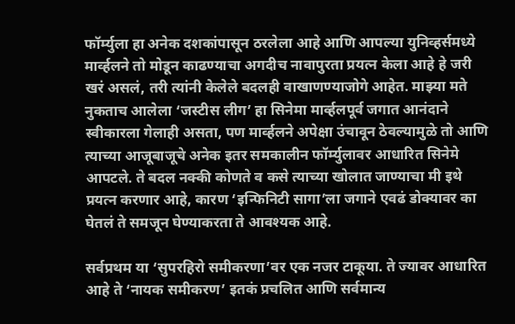फॉर्म्युला हा अनेक दशकांपासून ठरलेला आहे आणि आपल्या युनिव्हर्समध्ये मार्व्हलने तो मोडून काढण्याचा अगदीच नावापुरता प्रयत्न केला आहे हे जरी खरं असलं, तरी त्यांनी केलेले बदलही वाखाणण्याजोगे आहेत. माझ्या मते नुकताच आलेला ‘जस्टीस लीग’ हा सिनेमा मार्व्हलपूर्व जगात आनंदाने स्वीकारला गेलाही असता, पण मार्व्हलने अपेक्षा उंचावून ठेवल्यामुळे तो आणि त्याच्या आजूबाजूचे अनेक इतर समकालीन फॉर्म्युलावर आधारित सिनेमे आपटले. ते बदल नक्की कोणते व कसे त्याच्या खोलात जाण्याचा मी इथे प्रयत्न करणार आहे, कारण ‘इन्फिनिटी सागा’ला जगाने एवढं डोक्यावर का घेतलं ते समजून घेण्याकरता ते आवश्यक आहे.

सर्वप्रथम या ‘सुपरहिरो समीकरणा’वर एक नजर टाकूया. ते ज्यावर आधारित आहे ते ‘नायक समीकरण’ इतकं प्रचलित आणि सर्वमान्य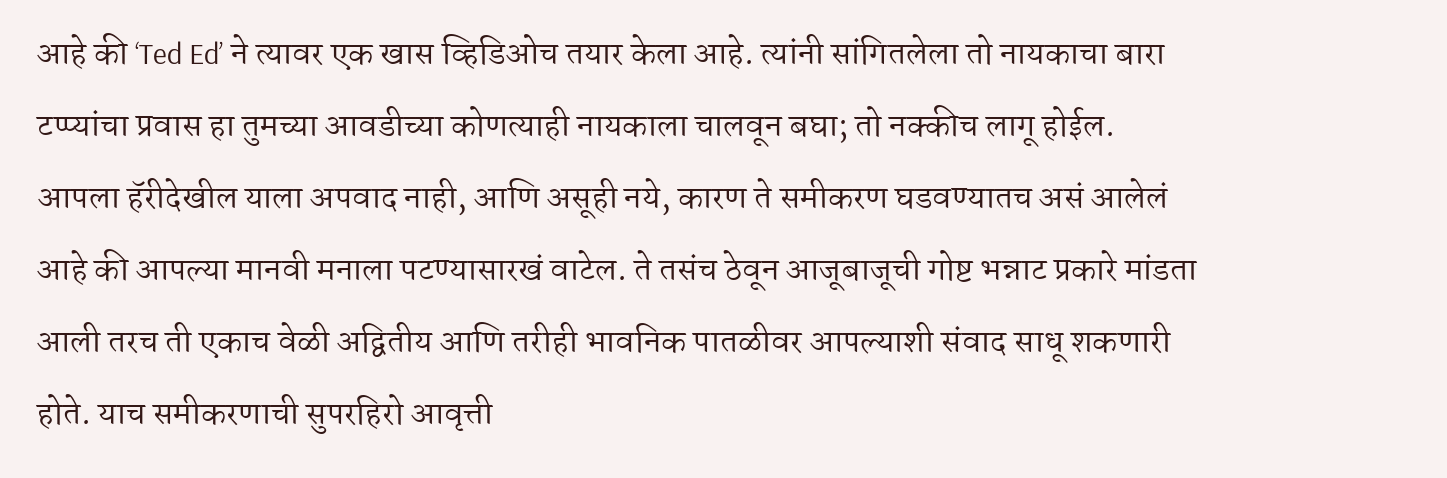आहे की ‘Ted Ed’ ने त्यावर एक खास व्हिडिओच तयार केला आहे. त्यांनी सांगितलेला तो नायकाचा बारा टप्प्यांचा प्रवास हा तुमच्या आवडीच्या कोणत्याही नायकाला चालवून बघा; तो नक्कीच लागू होईल. आपला हॅरीदेखील याला अपवाद नाही, आणि असूही नये, कारण ते समीकरण घडवण्यातच असं आलेलं आहे की आपल्या मानवी मनाला पटण्यासारखं वाटेल. ते तसंच ठेवून आजूबाजूची गोष्ट भन्नाट प्रकारे मांडता आली तरच ती एकाच वेळी अद्वितीय आणि तरीही भावनिक पातळीवर आपल्याशी संवाद साधू शकणारी होते. याच समीकरणाची सुपरहिरो आवृत्ती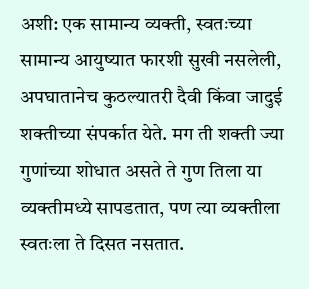अशी: एक सामान्य व्यक्ती, स्वतःच्या सामान्य आयुष्यात फारशी सुखी नसलेली, अपघातानेच कुठल्यातरी दैवी किंवा जादुई शक्तीच्या संपर्कात येते. मग ती शक्ती ज्या गुणांच्या शोधात असते ते गुण तिला या व्यक्तीमध्ये सापडतात, पण त्या व्यक्तीला स्वतःला ते दिसत नसतात.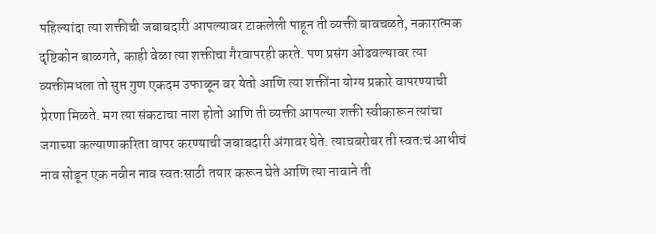पहिल्यांदा त्या शक्तीची जबाबदारी आपल्यावर टाकलेली पाहून ती व्यक्ती बावचळते, नकारात्मक दृष्टिकोन बाळगते, काही वेळा त्या शक्तीचा गैरवापरही करते. पण प्रसंग ओढवल्यावर त्या व्यक्तीमधला तो सुप्त गुण एकदम उफाळून वर येतो आणि त्या शक्तींना योग्य प्रकारे वापरण्याची प्रेरणा मिळते. मग त्या संकटाचा नाश होतो आणि ती व्यक्ती आपल्या शक्ती स्वीकारून त्यांचा जगाच्या कल्याणाकरिता वापर करण्याची जबाबदारी अंगावर घेते. त्याचबरोबर ती स्वतःचं आधीचं नाव सोडून एक नवीन नाव स्वतःसाठी तयार करून घेते आणि त्या नावाने ती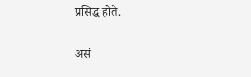प्रसिद्ध होते.

असं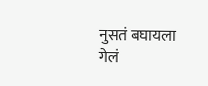नुसतं बघायला गेलं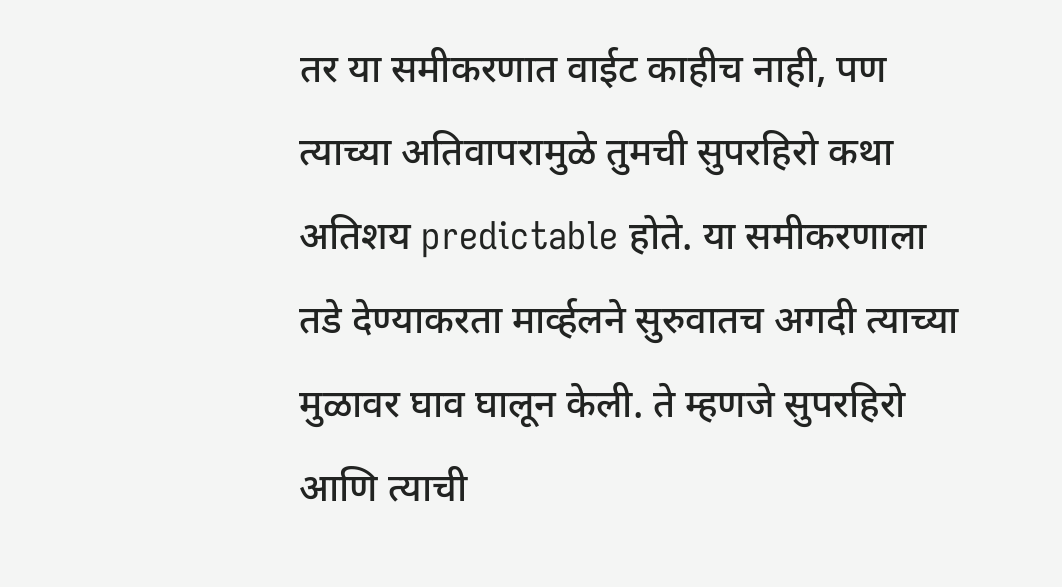तर या समीकरणात वाईट काहीच नाही, पण त्याच्या अतिवापरामुळे तुमची सुपरहिरो कथा अतिशय predictable होते. या समीकरणाला तडे देण्याकरता मार्व्हलने सुरुवातच अगदी त्याच्या मुळावर घाव घालून केली. ते म्हणजे सुपरहिरो आणि त्याची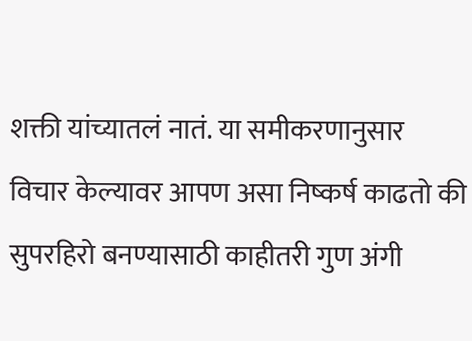शक्ती यांच्यातलं नातं. या समीकरणानुसार विचार केल्यावर आपण असा निष्कर्ष काढतो की सुपरहिरो बनण्यासाठी काहीतरी गुण अंगी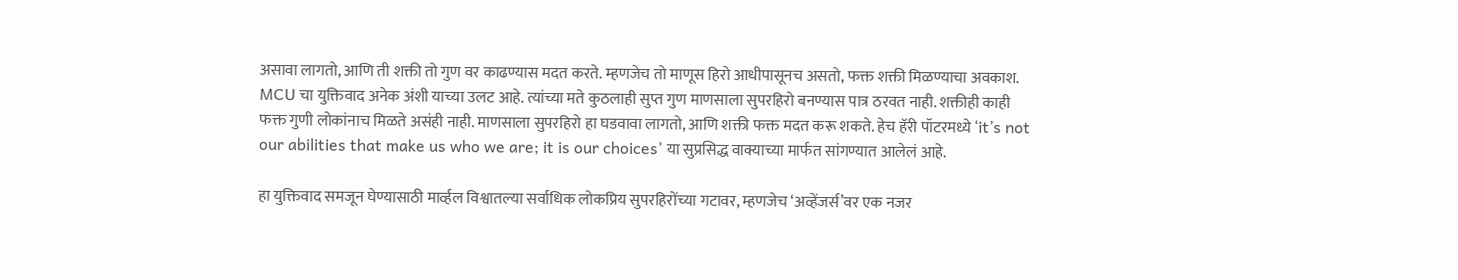असावा लागतो, आणि ती शक्ती तो गुण वर काढण्यास मदत करते. म्हणजेच तो माणूस हिरो आधीपासूनच असतो, फक्त शक्ती मिळण्याचा अवकाश. MCU चा युक्तिवाद अनेक अंशी याच्या उलट आहे. त्यांच्या मते कुठलाही सुप्त गुण माणसाला सुपरहिरो बनण्यास पात्र ठरवत नाही. शक्तीही काही फक्त गुणी लोकांनाच मिळते असंही नाही. माणसाला सुपरहिरो हा घडवावा लागतो, आणि शक्ती फक्त मदत करू शकते. हेच हॅरी पॉटरमध्ये ‘it’s not our abilities that make us who we are; it is our choices’ या सुप्रसिद्ध वाक्याच्या मार्फत सांगण्यात आलेलं आहे.

हा युक्तिवाद समजून घेण्यासाठी मार्व्हल विश्वातल्या सर्वाधिक लोकप्रिय सुपरहिरोंच्या गटावर, म्हणजेच ‘अव्हेंजर्स’वर एक नजर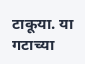टाकूया. या गटाच्या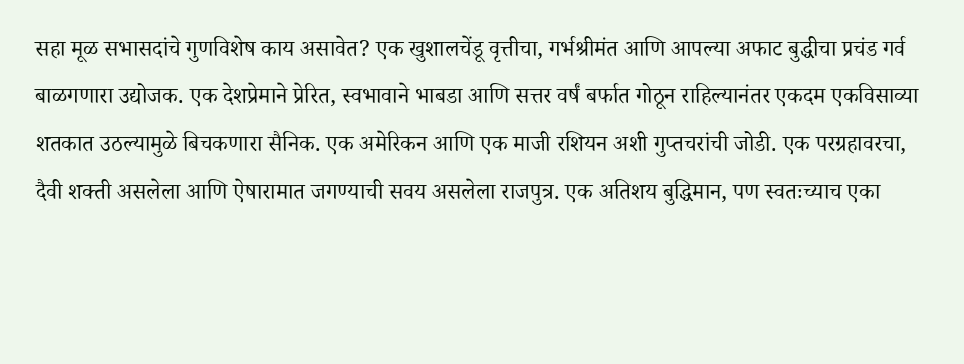सहा मूळ सभासदांचे गुणविशेष काय असावेत? एक खुशालचेंडू वृत्तीचा, गर्भश्रीमंत आणि आपल्या अफाट बुद्धीचा प्रचंड गर्व बाळगणारा उद्योजक. एक देशप्रेमाने प्रेरित, स्वभावाने भाबडा आणि सत्तर वर्षं बर्फात गोठून राहिल्यानंतर एकदम एकविसाव्या शतकात उठल्यामुळे बिचकणारा सैनिक. एक अमेरिकन आणि एक माजी रशियन अशी गुप्तचरांची जोडी. एक परग्रहावरचा, दैवी शक्ती असलेला आणि ऐषारामात जगण्याची सवय असलेला राजपुत्र. एक अतिशय बुद्धिमान, पण स्वतःच्याच एका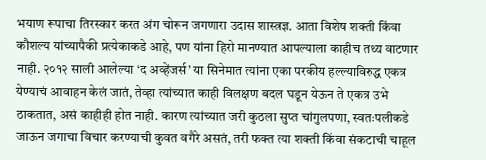भयाण रूपाचा तिरस्कार करत अंग चोरून जगणारा उदास शास्त्रज्ञ. आता विशेष शक्ती किंवा कौशल्य यांच्यापैकी प्रत्येकाकडे आहे, पण यांना हिरो मानण्यात आपल्याला काहीच तथ्य वाटणार नाही. २०१२ साली आलेल्या ‘द अव्हेंजर्स’ या सिनेमात त्यांना एका परकीय हल्ल्याविरुद्ध एकत्र येण्याचं आवाहन केलं जातं, तेव्हा त्यांच्यात काही विलक्षण बदल घडून येऊन ते एकत्र उभे ठाकतात, असं काहीही होत नाही. कारण त्यांच्यात जरी कुठला सुप्त चांगुलपणा, स्वतःपलीकडे जाऊन जगाचा विचार करण्याची कुवत वगैरे असतं, तरी फक्त त्या शक्ती किंवा संकटाची चाहूल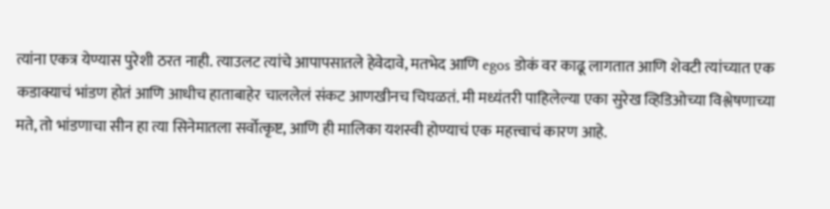त्यांना एकत्र येण्यास पुरेशी ठरत नाही. त्याउलट त्यांचे आपापसातले हेवेदावे, मतभेद आणि egos डोकं वर काढू लागतात आणि शेवटी त्यांच्यात एक कडाक्याचं भांडण होतं आणि आधीच हाताबाहेर चाललेलं संकट आणखीनच चिघळतं. मी मध्यंतरी पाहिलेल्या एका सुरेख व्हिडिओच्या विश्लेषणाच्या मते, तो भांडणाचा सीन हा त्या सिनेमातला सर्वोत्कृष्ट, आणि ही मालिका यशस्वी होण्याचं एक महत्त्वाचं कारण आहे.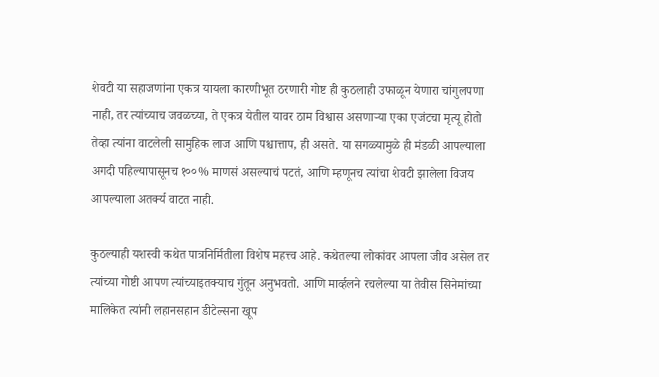शेवटी या सहाजणांना एकत्र यायला कारणीभूत ठरणारी गोष्ट ही कुठलाही उफाळून येणारा चांगुलपणा नाही, तर त्यांच्याच जवळच्या, ते एकत्र येतील यावर ठाम विश्वास असणाऱ्या एका एजंटचा मृत्यू होतो तेव्हा त्यांना वाटलेली सामुहिक लाज आणि पश्चात्ताप, ही असते. या सगळ्यामुळे ही मंडळी आपल्याला अगदी पहिल्यापासूनच १००% माणसं असल्याचं पटतं, आणि म्हणूनच त्यांचा शेवटी झालेला विजय आपल्याला अतर्क्य वाटत नाही.

कुठल्याही यशस्वी कथेत पात्रनिर्मितीला विशेष महत्त्व आहे. कथेतल्या लोकांवर आपला जीव असेल तर त्यांच्या गोष्टी आपण त्यांच्याइतक्याच गुंतून अनुभवतो. आणि मार्व्हलने रचलेल्या या तेवीस सिनेमांच्या मालिकेत त्यांनी लहानसहान डीटेल्सना खूप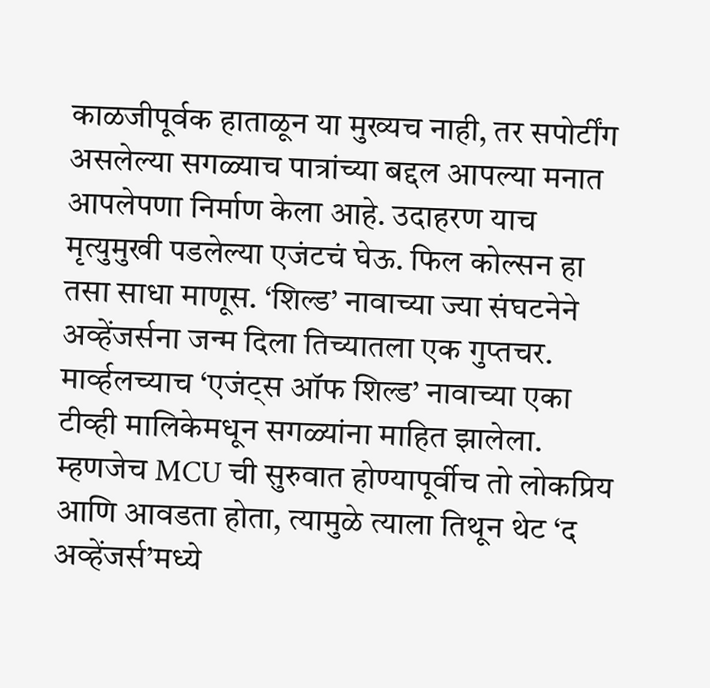काळजीपूर्वक हाताळून या मुख्यच नाही, तर सपोर्टींग असलेल्या सगळ्याच पात्रांच्या बद्दल आपल्या मनात आपलेपणा निर्माण केला आहे. उदाहरण याच मृत्युमुखी पडलेल्या एजंटचं घेऊ. फिल कोल्सन हा तसा साधा माणूस. ‘शिल्ड’ नावाच्या ज्या संघटनेने अव्हेंजर्सना जन्म दिला तिच्यातला एक गुप्तचर. मार्व्हलच्याच ‘एजंट्स ऑफ शिल्ड’ नावाच्या एका टीव्ही मालिकेमधून सगळ्यांना माहित झालेला. म्हणजेच MCU ची सुरुवात होण्यापूर्वीच तो लोकप्रिय आणि आवडता होता, त्यामुळे त्याला तिथून थेट ‘द अव्हेंजर्स’मध्ये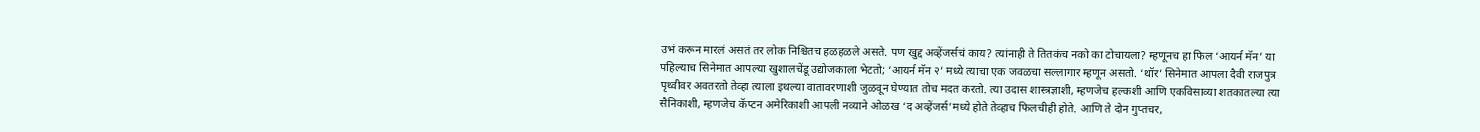उभं करून मारलं असतं तर लोक निश्चितच हळहळले असते. पण खुद्द अव्हेंजर्सचं काय? त्यांनाही ते तितकंच नको का टोचायला? म्हणूनच हा फिल ‘आयर्न मॅन’ या पहिल्याच सिनेमात आपल्या खुशालचेंडू उद्योजकाला भेटतो; ‘आयर्न मॅन २’ मध्ये त्याचा एक जवळचा सल्लागार म्हणून असतो. ‘थॉर’ सिनेमात आपला दैवी राजपुत्र पृथ्वीवर अवतरतो तेव्हा त्याला इथल्या वातावरणाशी जुळवून घेण्यात तोच मदत करतो. त्या उदास शास्त्रज्ञाशी, म्हणजेच हल्कशी आणि एकविसाव्या शतकातल्या त्या सैनिकाशी, म्हणजेच कॅप्टन अमेरिकाशी आपली नव्याने ओळख ‘द अव्हेंजर्स’मध्ये होते तेव्हाच फिलचीही होते. आणि ते दोन गुप्तचर,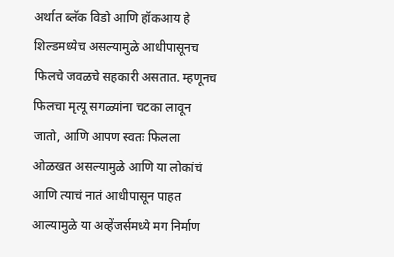अर्थात ब्लॅक विडो आणि हॉकआय हे शिल्डमध्येच असल्यामुळे आधीपासूनच फिलचे जवळचे सहकारी असतात. म्हणूनच फिलचा मृत्यू सगळ्यांना चटका लावून जातो, आणि आपण स्वतः फिलला ओळखत असल्यामुळे आणि या लोकांचं आणि त्याचं नातं आधीपासून पाहत आल्यामुळे या अव्हेंजर्समध्ये मग निर्माण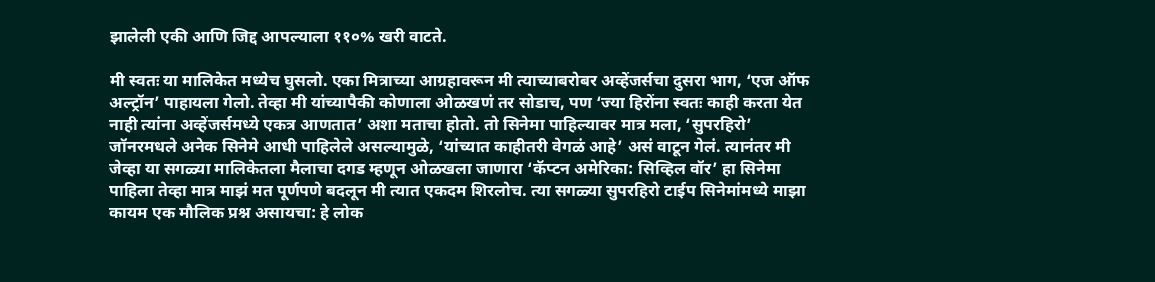झालेली एकी आणि जिद्द आपल्याला ११०% खरी वाटते.

मी स्वतः या मालिकेत मध्येच घुसलो. एका मित्राच्या आग्रहावरून मी त्याच्याबरोबर अव्हेंजर्सचा दुसरा भाग, ‘एज ऑफ अल्ट्रॉन’ पाहायला गेलो. तेव्हा मी यांच्यापैकी कोणाला ओळखणं तर सोडाच, पण ‘ज्या हिरोंना स्वतः काही करता येत नाही त्यांना अव्हेंजर्समध्ये एकत्र आणतात’ अशा मताचा होतो. तो सिनेमा पाहिल्यावर मात्र मला, ‘सुपरहिरो’ जॉनरमधले अनेक सिनेमे आधी पाहिलेले असल्यामुळे, ‘यांच्यात काहीतरी वेगळं आहे’ असं वाटून गेलं. त्यानंतर मी जेव्हा या सगळ्या मालिकेतला मैलाचा दगड म्हणून ओळखला जाणारा ‘कॅप्टन अमेरिका: सिव्हिल वॉर’ हा सिनेमा पाहिला तेव्हा मात्र माझं मत पूर्णपणे बदलून मी त्यात एकदम शिरलोच. त्या सगळ्या सुपरहिरो टाईप सिनेमांमध्ये माझा कायम एक मौलिक प्रश्न असायचा: हे लोक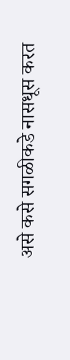असे कसे सगळीकडे नासधूस करत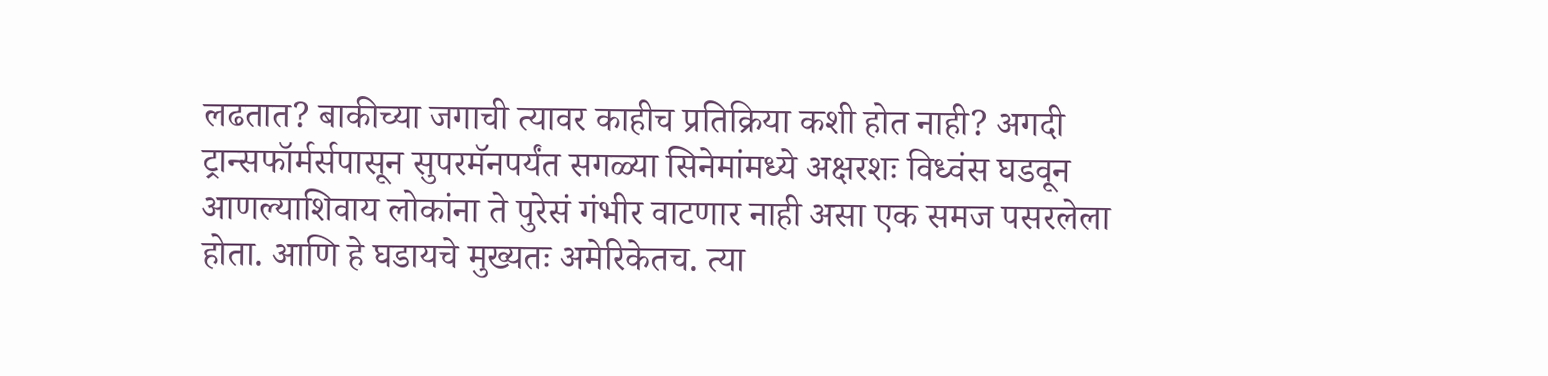लढतात? बाकीच्या जगाची त्यावर काहीच प्रतिक्रिया कशी होत नाही? अगदी ट्रान्सफॉर्मर्सपासून सुपरमॅनपर्यंत सगळ्या सिनेमांमध्ये अक्षरशः विध्वंस घडवून आणल्याशिवाय लोकांना ते पुरेसं गंभीर वाटणार नाही असा एक समज पसरलेला होता. आणि हे घडायचे मुख्यतः अमेरिकेतच. त्या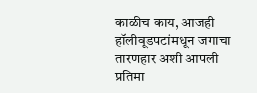काळीच काय, आजही हॉलीवूडपटांमधून जगाचा तारणहार अशी आपली प्रतिमा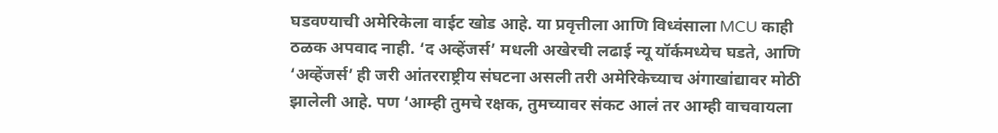घडवण्याची अमेरिकेला वाईट खोड आहे. या प्रवृत्तीला आणि विध्वंसाला MCU काही ठळक अपवाद नाही. ‘द अव्हेंजर्स’ मधली अखेरची लढाई न्यू यॉर्कमध्येच घडते, आणि ‘अव्हेंजर्स’ ही जरी आंतरराष्ट्रीय संघटना असली तरी अमेरिकेच्याच अंगाखांद्यावर मोठी झालेली आहे. पण ‘आम्ही तुमचे रक्षक, तुमच्यावर संकट आलं तर आम्ही वाचवायला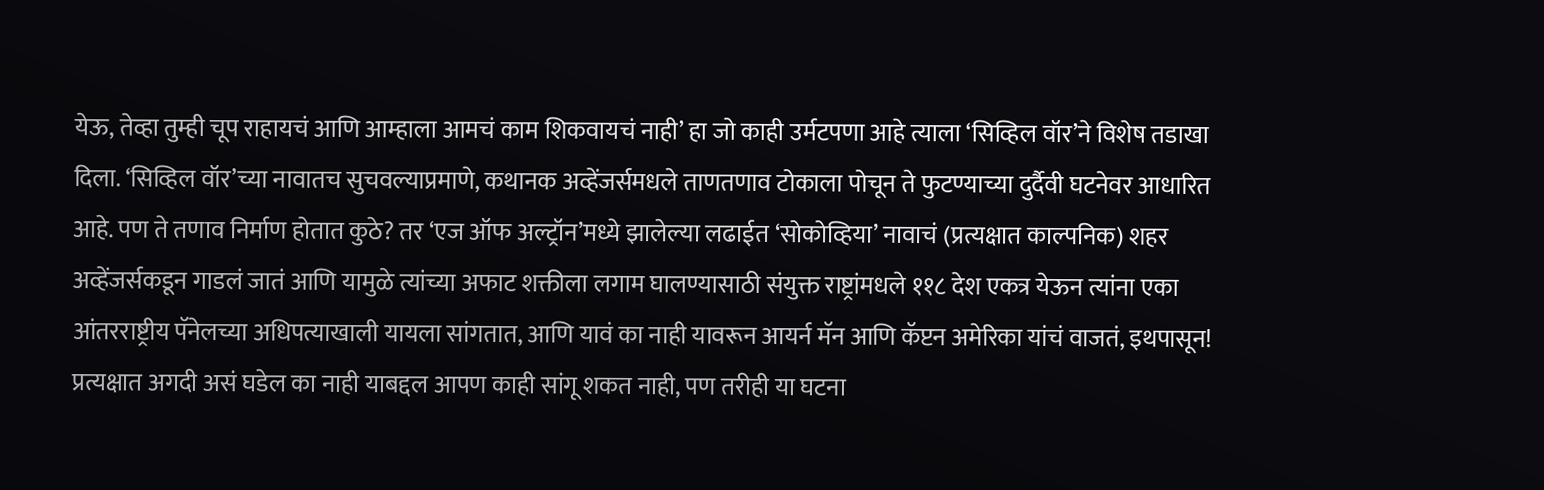येऊ, तेव्हा तुम्ही चूप राहायचं आणि आम्हाला आमचं काम शिकवायचं नाही’ हा जो काही उर्मटपणा आहे त्याला ‘सिव्हिल वॉर’ने विशेष तडाखा दिला. ‘सिव्हिल वॉर’च्या नावातच सुचवल्याप्रमाणे, कथानक अव्हेंजर्समधले ताणतणाव टोकाला पोचून ते फुटण्याच्या दुर्दैवी घटनेवर आधारित आहे. पण ते तणाव निर्माण होतात कुठे? तर ‘एज ऑफ अल्ट्रॉन’मध्ये झालेल्या लढाईत ‘सोकोव्हिया’ नावाचं (प्रत्यक्षात काल्पनिक) शहर अव्हेंजर्सकडून गाडलं जातं आणि यामुळे त्यांच्या अफाट शक्तीला लगाम घालण्यासाठी संयुक्त राष्ट्रांमधले ११८ देश एकत्र येऊन त्यांना एका आंतरराष्ट्रीय पॅनेलच्या अधिपत्याखाली यायला सांगतात, आणि यावं का नाही यावरून आयर्न मॅन आणि कॅप्टन अमेरिका यांचं वाजतं, इथपासून! प्रत्यक्षात अगदी असं घडेल का नाही याबद्दल आपण काही सांगू शकत नाही, पण तरीही या घटना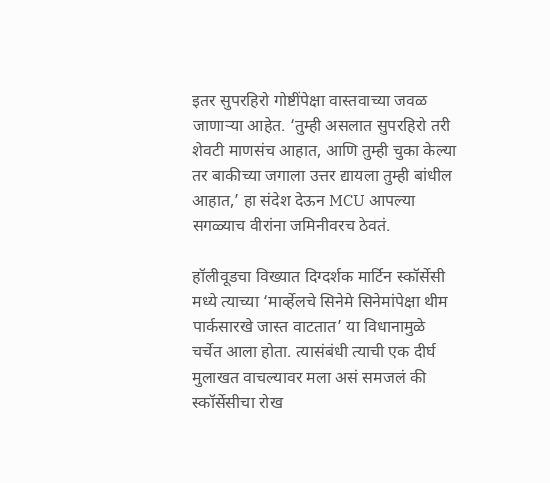इतर सुपरहिरो गोष्टींपेक्षा वास्तवाच्या जवळ जाणाऱ्या आहेत. ‘तुम्ही असलात सुपरहिरो तरी शेवटी माणसंच आहात, आणि तुम्ही चुका केल्या तर बाकीच्या जगाला उत्तर द्यायला तुम्ही बांधील आहात,’ हा संदेश देऊन MCU आपल्या सगळ्याच वीरांना जमिनीवरच ठेवतं.

हॉलीवूडचा विख्यात दिग्दर्शक मार्टिन स्कॉर्सेसी मध्ये त्याच्या ‘मार्व्हेलचे सिनेमे सिनेमांपेक्षा थीम पार्कसारखे जास्त वाटतात’ या विधानामुळे चर्चेत आला होता. त्यासंबंधी त्याची एक दीर्घ मुलाखत वाचल्यावर मला असं समजलं की स्कॉर्सेसीचा रोख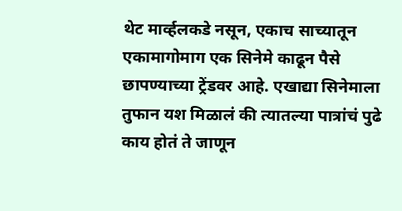थेट मार्व्हलकडे नसून, एकाच साच्यातून एकामागोमाग एक सिनेमे काढून पैसे छापण्याच्या ट्रेंडवर आहे. एखाद्या सिनेमाला तुफान यश मिळालं की त्यातल्या पात्रांचं पुढे काय होतं ते जाणून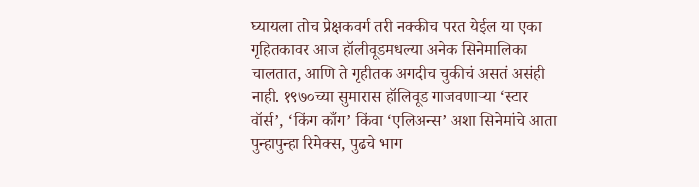घ्यायला तोच प्रेक्षकवर्ग तरी नक्कीच परत येईल या एका गृहितकावर आज हॉलीवूडमधल्या अनेक सिनेमालिका चालतात, आणि ते गृहीतक अगदीच चुकीचं असतं असंही नाही. १९७०च्या सुमारास हॉलिवूड गाजवणाऱ्या ‘स्टार वॉर्स’, ‘किंग काँग’ किंवा ‘एलिअन्स’ अशा सिनेमांचे आता पुन्हापुन्हा रिमेक्स, पुढचे भाग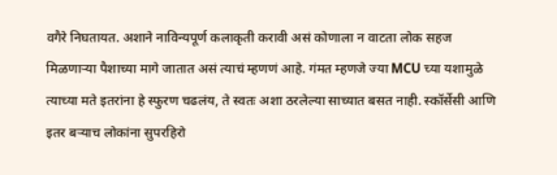वगैरे निघतायत. अशाने नाविन्यपूर्ण कलाकृती करावी असं कोणाला न वाटता लोक सहज मिळणाऱ्या पैशाच्या मागे जातात असं त्याचं म्हणणं आहे. गंमत म्हणजे ज्या MCU च्या यशामुळे त्याच्या मते इतरांना हे स्फुरण चढलंय, ते स्वतः अशा ठरलेल्या साच्यात बसत नाही. स्कॉर्सेसी आणि इतर बऱ्याच लोकांना सुपरहिरो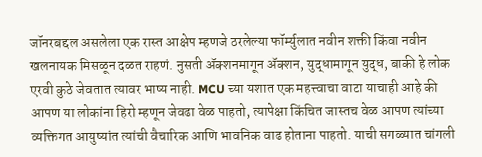जॉनरबद्दल असलेला एक रास्त आक्षेप म्हणजे ठरलेल्या फॉर्म्युलात नवीन शक्ती किंवा नवीन खलनायक मिसळून दळत राहणं. नुसती ॲक्शनमागून ॲक्शन, युद्धामागून युद्ध, बाकी हे लोक एरवी कुठे जेवतात त्यावर भाष्य नाही. MCU च्या यशात एक महत्त्वाचा वाटा याचाही आहे की आपण या लोकांना हिरो म्हणून जेवढा वेळ पाहतो, त्यापेक्षा किंचित जास्तच वेळ आपण त्यांच्या व्यक्तिगत आयुष्यांत त्यांची वैचारिक आणि भावनिक वाढ होताना पाहतो. याची सगळ्यात चांगली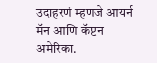उदाहरणं म्हणजे आयर्न मॅन आणि कॅप्टन अमेरिका.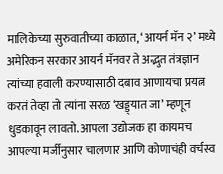मालिकेच्या सुरुवातीच्या काळात, ‘आयर्न मॅन २’ मध्ये अमेरिकन सरकार आयर्न मॅनवर ते अद्भुत तंत्रज्ञान त्यांच्या हवाली करण्यासाठी दबाव आणायचा प्रयत्न करतं तेव्हा तो त्यांना सरळ ‘खड्ड्यात जा’ म्हणून धुडकावून लावतो. आपला उद्योजक हा कायमच आपल्या मर्जीनुसार चालणार आणि कोणाचंही वर्चस्व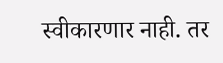स्वीकारणार नाही. तर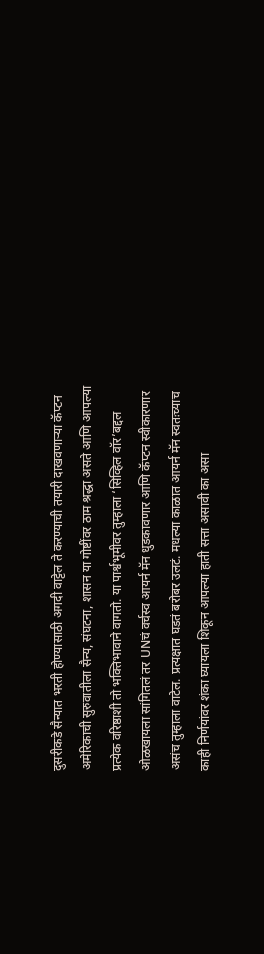दुसरीकडे सैन्यात भरती होण्यासाठी अगदी वाट्टेल ते करण्याची तयारी दाखवणाऱ्या कॅप्टन अमेरिकाची सुरुवातीला सैन्य, संघटना, शासन या गोष्टींवर ठाम श्रद्धा असते आणि आपल्या प्रत्येक वरिष्ठाशी तो भक्तिभावाने वागतो. या पार्श्वभूमीवर तुम्हाला ‘सिव्हिल वॉर’बद्दल ओळखायला सांगितलं तर UNचं वर्चस्व आयर्न मॅन धुडकावणार आणि कॅप्टन स्वीकारणार असंच तुम्हाला वाटेल. प्रत्यक्षात घडतं बरोबर उलटं. मधल्या काळात आयर्न मॅन स्वतःच्याच काही निर्णयांवर शंका घ्यायला शिकून आपल्या हाती सत्ता असावी का असा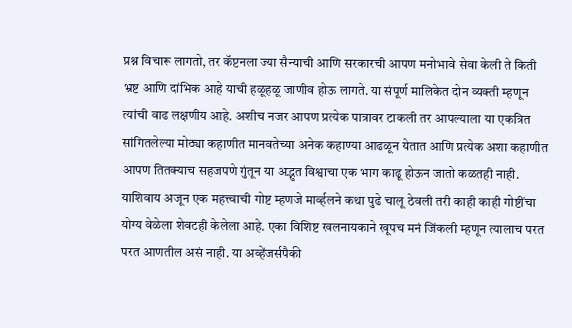प्रश्न विचारू लागतो, तर कॅप्टनला ज्या सैन्याची आणि सरकारची आपण मनोभावे सेवा केली ते किती भ्रष्ट आणि दांभिक आहे याची हळूहळू जाणीव होऊ लागते. या संपूर्ण मालिकेत दोन व्यक्ती म्हणून त्यांची वाढ लक्षणीय आहे. अशीच नजर आपण प्रत्येक पात्रावर टाकली तर आपल्याला या एकत्रित सांगितलेल्या मोठ्या कहाणीत मानवतेच्या अनेक कहाण्या आढळून येतात आणि प्रत्येक अशा कहाणीत आपण तितक्याच सहजपणे गुंतून या अद्भुत विश्वाचा एक भाग काढू होऊन जातो कळतही नाही. याशिवाय अजून एक महत्त्वाची गोष्ट म्हणजे मार्व्हलने कथा पुढे चालू ठेवली तरी काही काही गोष्टींचा योग्य वेळेला शेवटही केलेला आहे. एका विशिष्ट खलनायकाने खूपच मनं जिंकली म्हणून त्यालाच परत परत आणतील असं नाही. या अव्हेंजर्सपैकी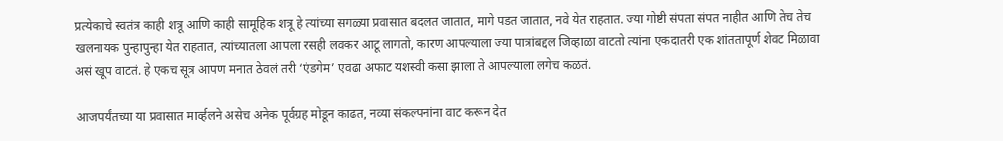प्रत्येकाचे स्वतंत्र काही शत्रू आणि काही सामूहिक शत्रू हे त्यांच्या सगळ्या प्रवासात बदलत जातात, मागे पडत जातात, नवे येत राहतात. ज्या गोष्टी संपता संपत नाहीत आणि तेच तेच खलनायक पुन्हापुन्हा येत राहतात, त्यांच्यातला आपला रसही लवकर आटू लागतो, कारण आपल्याला ज्या पात्रांबद्दल जिव्हाळा वाटतो त्यांना एकदातरी एक शांततापूर्ण शेवट मिळावा असं खूप वाटतं. हे एकच सूत्र आपण मनात ठेवलं तरी ‘एंडगेम’ एवढा अफाट यशस्वी कसा झाला ते आपल्याला लगेच कळतं.

आजपर्यंतच्या या प्रवासात मार्व्हलने असेच अनेक पूर्वग्रह मोडून काढत, नव्या संकल्पनांना वाट करून देत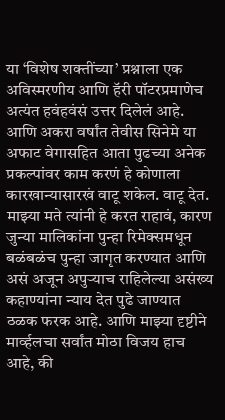या ‘विशेष शक्तींच्या’ प्रश्नाला एक अविस्मरणीय आणि हॅरी पॉटरप्रमाणेच अत्यंत हवंहवंसं उत्तर दिलेलं आहे. आणि अकरा वर्षांत तेवीस सिनेमे या अफाट वेगासहित आता पुढच्या अनेक प्रकल्पांवर काम करणं हे कोणाला कारखान्यासारखं वाटू शकेल. वाटू देत. माझ्या मते त्यांनी हे करत राहावं, कारण जुन्या मालिकांना पुन्हा रिमेक्समधून बळंबळंच पुन्हा जागृत करण्यात आणि असं अजून अपुऱ्याच राहिलेल्या असंख्य कहाण्यांना न्याय देत पुढे जाण्यात ठळक फरक आहे. आणि माझ्या दृष्टीने मार्व्हलचा सर्वांत मोठा विजय हाच आहे, की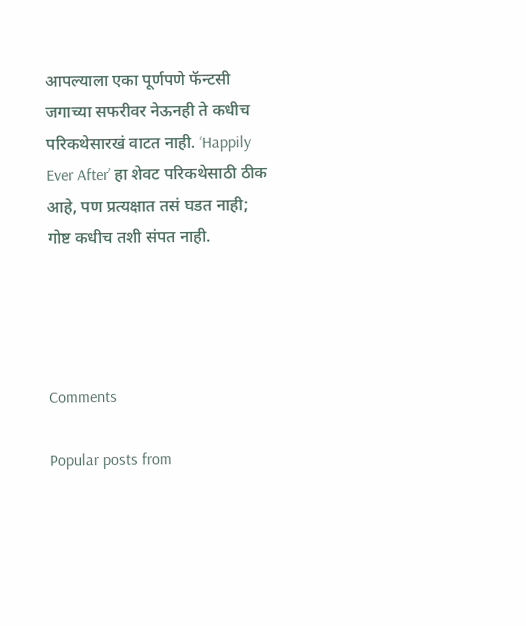आपल्याला एका पूर्णपणे फॅन्टसी जगाच्या सफरीवर नेऊनही ते कधीच परिकथेसारखं वाटत नाही. ‘Happily Ever After’ हा शेवट परिकथेसाठी ठीक आहे, पण प्रत्यक्षात तसं घडत नाही; गोष्ट कधीच तशी संपत नाही.




Comments

Popular posts from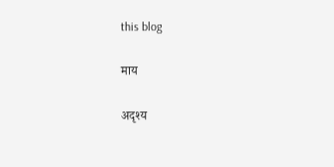this blog

माय

अदृश्य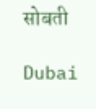सोबती

Dubai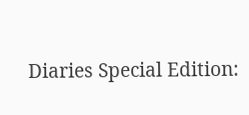Diaries Special Edition: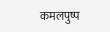कमलपुष्प